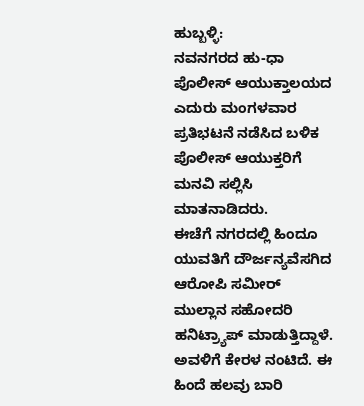ಹುಬ್ಬಳ್ಳಿ:
ನವನಗರದ ಹು-ಧಾ ಪೊಲೀಸ್ ಆಯುಕ್ತಾಲಯದ ಎದುರು ಮಂಗಳವಾರ ಪ್ರತಿಭಟನೆ ನಡೆಸಿದ ಬಳಿಕ ಪೊಲೀಸ್ ಆಯುಕ್ತರಿಗೆ ಮನವಿ ಸಲ್ಲಿಸಿ ಮಾತನಾಡಿದರು.
ಈಚೆಗೆ ನಗರದಲ್ಲಿ ಹಿಂದೂ ಯುವತಿಗೆ ದೌರ್ಜನ್ಯವೆಸಗಿದ ಆರೋಪಿ ಸಮೀರ್ ಮುಲ್ಲಾನ ಸಹೋದರಿ ಹನಿಟ್ರ್ಯಾಪ್ ಮಾಡುತ್ತಿದ್ದಾಳೆ. ಅವಳಿಗೆ ಕೇರಳ ನಂಟಿದೆ. ಈ ಹಿಂದೆ ಹಲವು ಬಾರಿ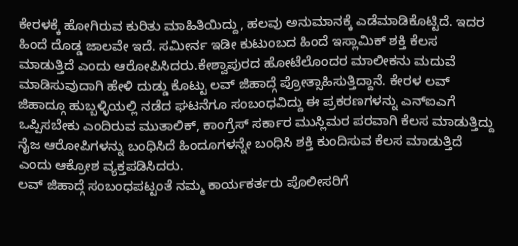ಕೇರಳಕ್ಕೆ ಹೋಗಿರುವ ಕುರಿತು ಮಾಹಿತಿಯಿದ್ದು, ಹಲವು ಅನುಮಾನಕ್ಕೆ ಎಡೆಮಾಡಿಕೊಟ್ಟಿದೆ. ಇದರ ಹಿಂದೆ ದೊಡ್ಡ ಜಾಲವೇ ಇದೆ. ಸಮೀರ್ನ ಇಡೀ ಕುಟುಂಬದ ಹಿಂದೆ ಇಸ್ಲಾಮಿಕ್ ಶಕ್ತಿ ಕೆಲಸ ಮಾಡುತ್ತಿದೆ ಎಂದು ಆರೋಪಿಸಿದರು.ಕೇಶ್ವಾಪುರದ ಹೋಟೆಲೊಂದರ ಮಾಲೀಕನು ಮದುವೆ ಮಾಡಿಸುವುದಾಗಿ ಹೇಳಿ ದುಡ್ಡು ಕೊಟ್ಟು ಲವ್ ಜಿಹಾದ್ಗೆ ಪ್ರೋತ್ಸಾಹಿಸುತ್ತಿದ್ದಾನೆ. ಕೇರಳ ಲವ್ ಜಿಹಾದ್ಗೂ ಹುಬ್ಬಳ್ಳಿಯಲ್ಲಿ ನಡೆದ ಘಟನೆಗೂ ಸಂಬಂಧವಿದ್ದು ಈ ಪ್ರಕರಣಗಳನ್ನು ಎನ್ಐಎಗೆ ಒಪ್ಪಿಸಬೇಕು ಎಂದಿರುವ ಮುತಾಲಿಕ್, ಕಾಂಗ್ರೆಸ್ ಸರ್ಕಾರ ಮುಸ್ಲಿಮರ ಪರವಾಗಿ ಕೆಲಸ ಮಾಡುತ್ತಿದ್ದು ನೈಜ ಆರೋಪಿಗಳನ್ನು ಬಂಧಿಸಿದೆ ಹಿಂದೂಗಳನ್ನೇ ಬಂಧಿಸಿ ಶಕ್ತಿ ಕುಂದಿಸುವ ಕೆಲಸ ಮಾಡುತ್ತಿದೆ ಎಂದು ಆಕ್ರೋಶ ವ್ಯಕ್ತಪಡಿಸಿದರು.
ಲವ್ ಜಿಹಾದ್ಗೆ ಸಂಬಂಧಪಟ್ಟಂತೆ ನಮ್ಮ ಕಾರ್ಯಕರ್ತರು ಪೊಲೀಸರಿಗೆ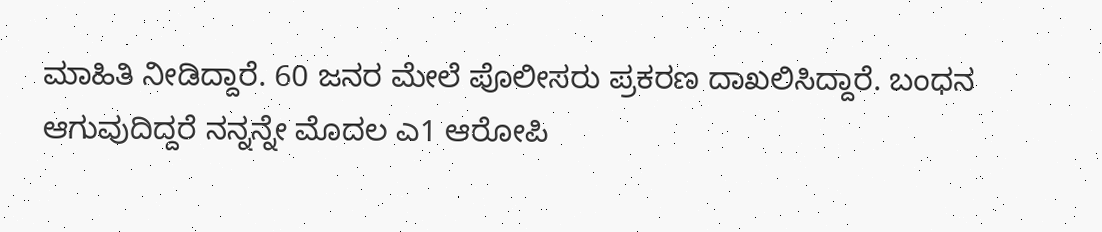ಮಾಹಿತಿ ನೀಡಿದ್ದಾರೆ. 60 ಜನರ ಮೇಲೆ ಪೊಲೀಸರು ಪ್ರಕರಣ ದಾಖಲಿಸಿದ್ದಾರೆ. ಬಂಧನ ಆಗುವುದಿದ್ದರೆ ನನ್ನನ್ನೇ ಮೊದಲ ಎ1 ಆರೋಪಿ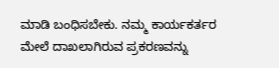ಮಾಡಿ ಬಂಧಿಸಬೇಕು. ನಮ್ಮ ಕಾರ್ಯಕರ್ತರ ಮೇಲೆ ದಾಖಲಾಗಿರುವ ಪ್ರಕರಣವನ್ನು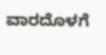ವಾರದೊಳಗೆ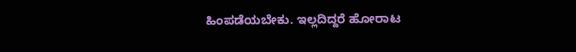ಹಿಂಪಡೆಯಬೇಕು. ಇಲ್ಲದಿದ್ದರೆ ಹೋರಾಟ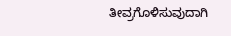ತೀವ್ರಗೊಳಿಸುವುದಾಗಿ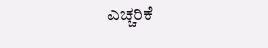ಎಚ್ಚರಿಕೆ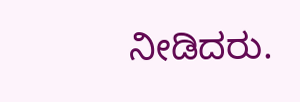ನೀಡಿದರು.